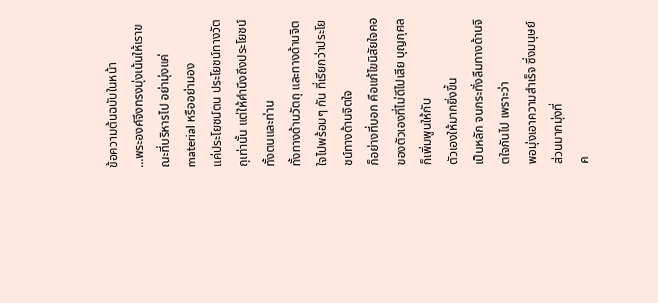ข้อความต้นฉบับในหน้า
...พระองค์จึงทรงมุ่งเน้นให้เราขณะที่บริหารไป อย่ามุ่งแค่ material หรืออย่ามอง
แค่ประโยชน์ตน ประโยชน์ทางวัตถุเท่านั้น แต่ให้คำนึงถึงประโยชน์ทั้งตนและท่าน
ทั้งทางด้านวัตถุ และทางด้านจิตใจไปพร้อมๆ กัน ที่เรียกว่าประโยชน์ทางด้านจิตใจ
ก็อย่างที่บอก คือแก้ไขนิสัยใจคอของตัวเองที่ไม่ดีไปเสีย บุญกุศลก็เพิ่มพูนให้กับ
ตัวเองให้มากยิ่งขึ้น
เป็นหลัก จนกระทั่งลืมทางด้านจิตใจกันไป เพราะว่า
พอมุ่งเอาความสำเร็จ ซึ่งมนุษย์ส่วนมากมุ่งที่
ค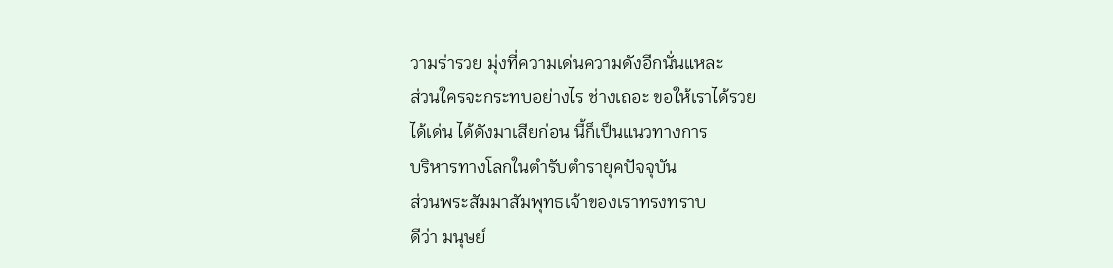วามร่ารวย มุ่งที่ความเด่นความดังอีกนั่นแหละ
ส่วนใครจะกระทบอย่างไร ช่างเถอะ ขอให้เราได้รวย
ได้เด่น ได้ดังมาเสียก่อน นี้ก็เป็นแนวทางการ
บริหารทางโลกในตำรับตำรายุคปัจจุบัน
ส่วนพระสัมมาสัมพุทธเจ้าของเราทรงทราบ
ดีว่า มนุษย์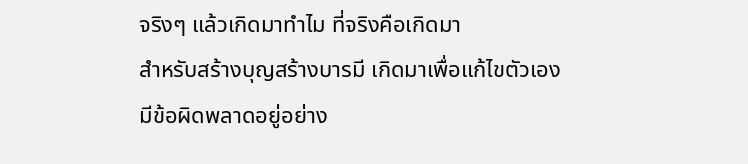จริงๆ แล้วเกิดมาทำไม ที่จริงคือเกิดมา
สำหรับสร้างบุญสร้างบารมี เกิดมาเพื่อแก้ไขตัวเอง
มีข้อผิดพลาดอยู่อย่าง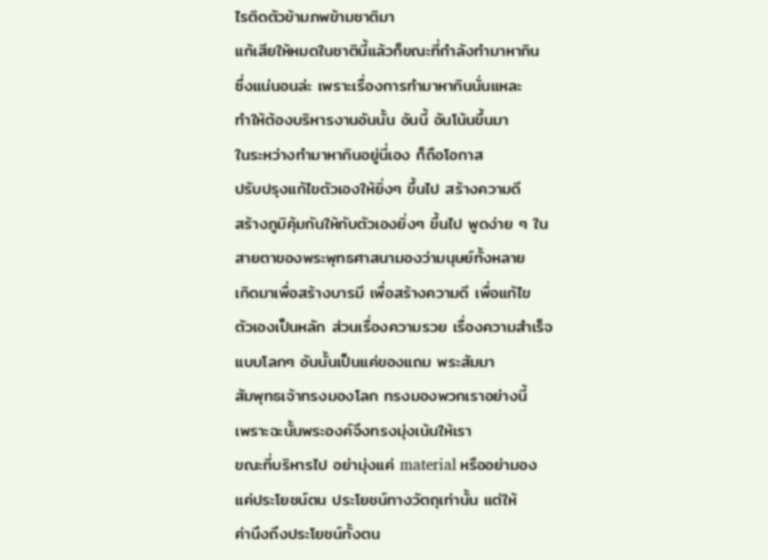ไรติดตัวข้ามภพข้ามชาติมา
แก้เสียให้หมดในชาตินี้แล้วก็ขณะที่กำลังทำมาหากิน
ซึ่งแน่นอนล่ะ เพราะเรื่องการทำมาหากินนั่นแหละ
ทำให้ต้องบริหารงานอันนั้น อันนี้ อันโน้นขึ้นมา
ในระหว่างทำมาหากินอยู่นี่เอง ก็ถือโอกาส
ปรับปรุงแก้ไขตัวเองให้ยิ่งๆ ขึ้นไป สร้างความดี
สร้างภูมิคุ้มกันให้กับตัวเองยิ่งๆ ขึ้นไป พูดง่าย ๆ ใน
สายตาของพระพุทธศาสนามองว่ามนุษย์ทั้งหลาย
เกิดมาเพื่อสร้างบารมี เพื่อสร้างความดี เพื่อแก้ไข
ตัวเองเป็นหลัก ส่วนเรื่องความรวย เรื่องความสำเร็จ
แบบโลกๆ อันนั้นเป็นแค่ของแถม พระสัมมา
สัมพุทธเจ้าทรงมองโลก ทรงมองพวกเราอย่างนี้
เพราะฉะนั้นพระองค์จึงทรงมุ่งเน้นให้เรา
ขณะที่บริหารไป อย่ามุ่งแค่ material หรืออย่ามอง
แค่ประโยชน์ตน ประโยชน์ทางวัตถุเท่านั้น แต่ให้
ค่านึงถึงประโยชน์ทั้งตน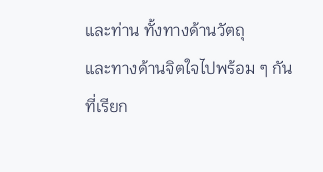และท่าน ทั้งทางด้านวัตถุ
และทางด้านจิตใจไปพร้อม ๆ กัน ที่เรียก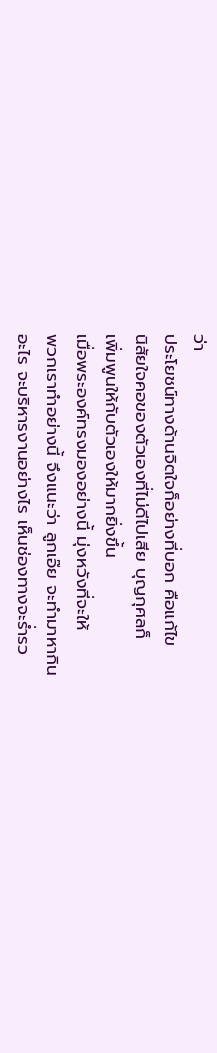ว่า
ประโยชน์ทางด้านจิตใจก็อย่างที่บอก คือแก้ไข
นิสัยใจคอของตัวเองที่ไม่ดีไปเสีย บุญกุศลก็
เพิ่มพูนให้กับตัวเองให้มากยิ่งขึ้น
เมื่อพระองค์ทรงมองอย่างนี้ มุ่งหวังที่จะให้
พวกเราทำอย่างนี้ จึงแนะว่า ลูกเอ๊ย จะทำมาหากิน
อะไร จะบริหารงานอย่างไร เห็นช่องทางจะร่ำรว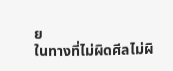ย
ในทางที่ไม่ผิดศีลไม่ผิ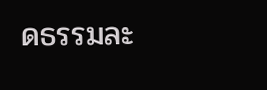ดธรรมละ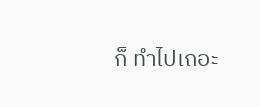ก็ ทำไปเถอะ